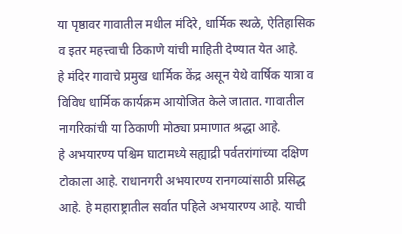या पृष्ठावर गावातील मधील मंदिरे, धार्मिक स्थळे, ऐतिहासिक व इतर महत्त्वाची ठिकाणे यांची माहिती देण्यात येत आहे.
हे मंदिर गावाचे प्रमुख धार्मिक केंद्र असून येथे वार्षिक यात्रा व विविध धार्मिक कार्यक्रम आयोजित केले जातात. गावातील नागरिकांची या ठिकाणी मोठ्या प्रमाणात श्रद्धा आहे.
हे अभयारण्य पश्चिम घाटामध्ये सह्याद्री पर्वतरांगांच्या दक्षिण टोकाला आहे. राधानगरी अभयारण्य रानगव्यांसाठी प्रसिद्ध आहे. हे महाराष्ट्रातील सर्वात पहिले अभयारण्य आहे. याची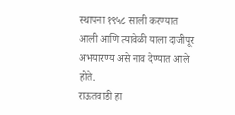स्थापना १९५८ साली करण्यात आली आणि त्यावेळी याला दाजीपूर अभयारण्य असे नाव देण्यात आले होते.
राऊतवाडी हा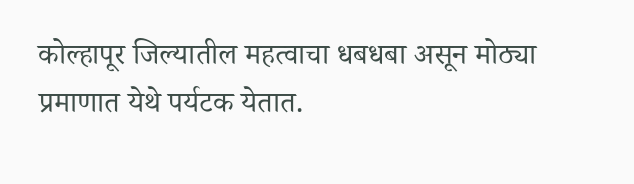कोल्हापूर जिल्यातील महत्वाचा धबधबा असून मोठ्या प्रमाणात येथे पर्यटक येतात.